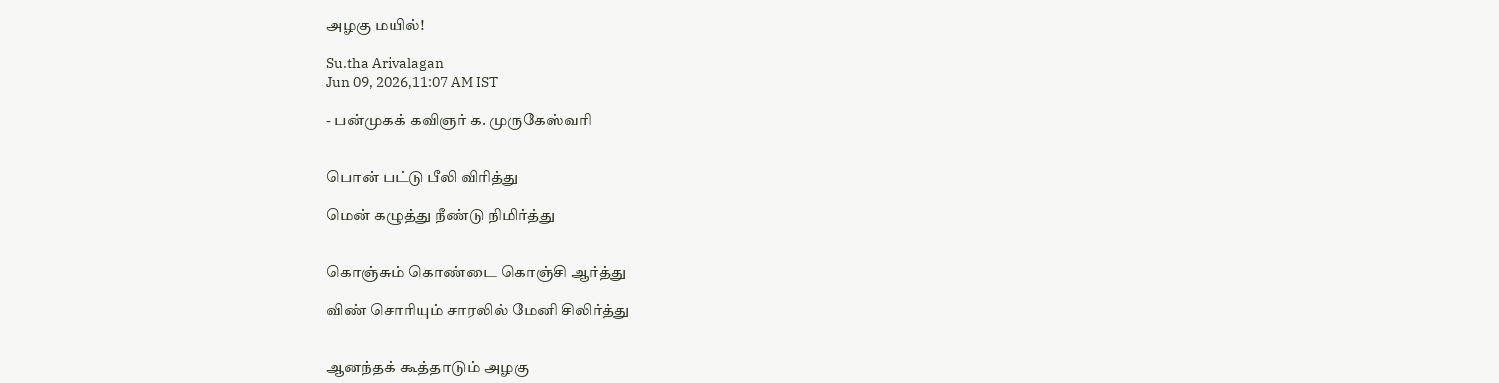அழகு மயில்!

Su.tha Arivalagan
Jun 09, 2026,11:07 AM IST

- பன்முகக் கவிஞர் க. முருகேஸ்வரி


பொன் பட்டு பீலி விரித்து

மென் கழுத்து நீண்டு நிமிர்த்து


கொஞ்சும் கொண்டை கொஞ்சி ஆர்த்து

விண் சொரியும் சாரலில் மேனி சிலிர்த்து


ஆனந்தக் கூத்தாடும் அழகு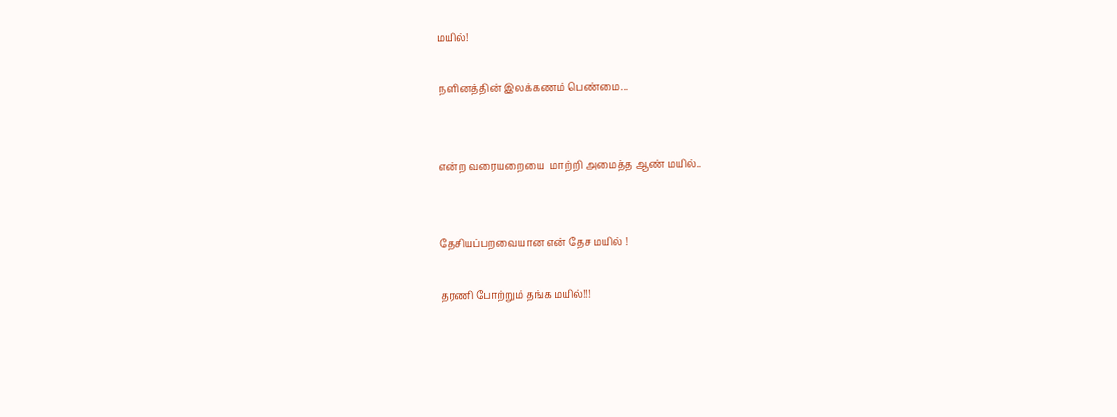மயில்!

நளினத்தின் இலக்கணம் பெண்மை...


என்ற வரையறையை  மாற்றி அமைத்த ஆண் மயில்..


தேசியப்பறவையான என் தேச மயில் !

தரணி போற்றும் தங்க மயில்!!!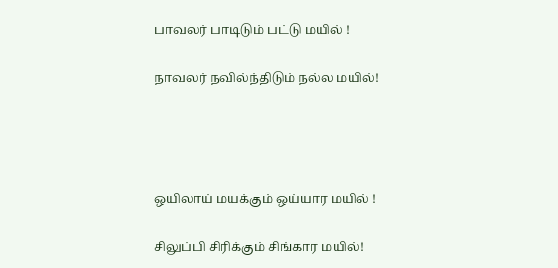பாவலர் பாடிடும் பட்டு மயில் !

நாவலர் நவில்ந்திடும் நல்ல மயில்!




ஒயிலாய் மயக்கும் ஒய்யார மயில் !

சிலுப்பி சிரிக்கும் சிங்கார மயில்!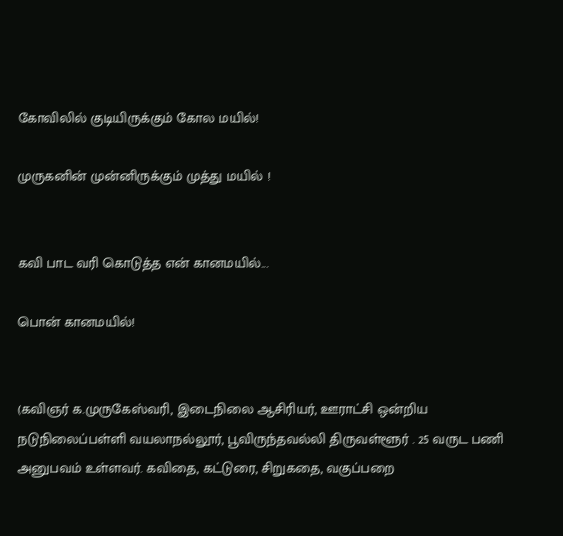கோவிலில் குடியிருக்கும் கோல மயில்!

முருகனின் முன்னிருக்கும் முத்து மயில் !


கவி பாட வரி கொடுத்த என் கானமயில்...

பொன் கான‌மயில்!


(கவிஞர் க.முருகேஸ்வரி, இடைநிலை ஆசிரியர், ஊராட்சி ஒன்றிய நடுநிலைப்பள்ளி வயலாநல்லூர், பூவிருந்தவல்லி திருவள்ளூர் . 25 வருட பணி அனுபவம் உள்ளவர். கவிதை, கட்டுரை, சிறுகதை, வகுப்பறை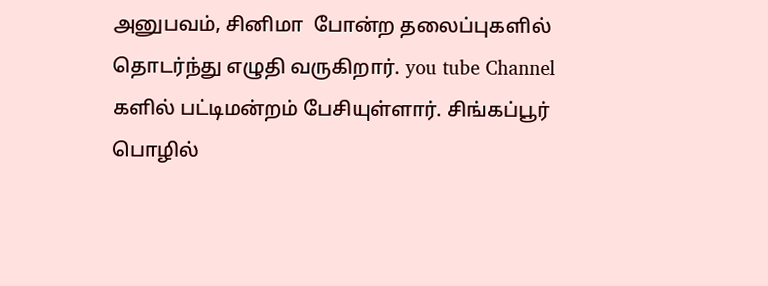அனுபவம், சினிமா  போன்ற தலைப்புகளில் தொடர்ந்து எழுதி வருகிறார். you tube Channel களில் பட்டிமன்றம் பேசியுள்ளார். சிங்கப்பூர் பொழில்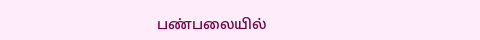பண்பலையில்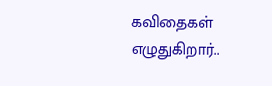கவிதைகள் எழுதுகிறார்..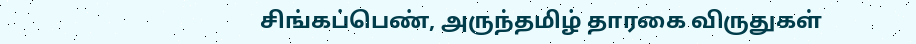சிங்கப்பெண், அருந்தமிழ் தாரகை விருதுகள்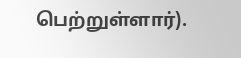பெற்றுள்ளார்).